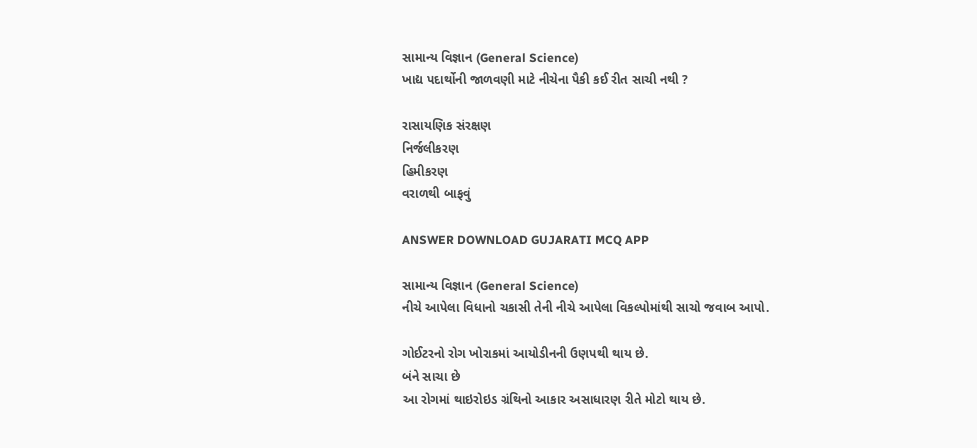સામાન્ય વિજ્ઞાન (General Science)
ખાદ્ય પદાર્થોની જાળવણી માટે નીચેના પૈકી કઈ રીત સાચી નથી ?

રાસાયણિક સંરક્ષણ
નિર્જલીકરણ
હિમીકરણ
વરાળથી બાફવું

ANSWER DOWNLOAD GUJARATI MCQ APP

સામાન્ય વિજ્ઞાન (General Science)
નીચે આપેલા વિધાનો ચકાસી તેની નીચે આપેલા વિકલ્પોમાંથી સાચો જવાબ આપો.

ગોઈટરનો રોગ ખોરાકમાં આયોડીનની ઉણપથી થાય છે.
બંને સાચા છે
આ રોગમાં થાઇરોઇડ ગ્રંથિનો આકાર અસાધારણ રીતે મોટો થાય છે.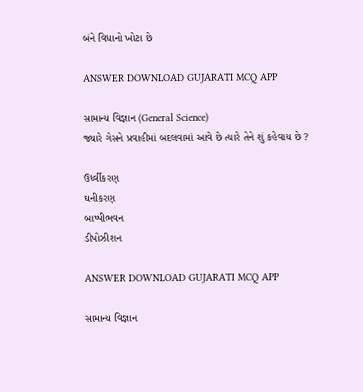બંને વિધાનો ખોટા છે

ANSWER DOWNLOAD GUJARATI MCQ APP

સામાન્ય વિજ્ઞાન (General Science)
જ્યારે ગેસને પ્રવાહીમાં બદલવામાં આવે છે ત્યારે તેને શું કહેવાય છે ?

ઉર્ધ્વીકરણ
ઘનીકરણ
બાષ્પીભવન
ડીપોઝીશન

ANSWER DOWNLOAD GUJARATI MCQ APP

સામાન્ય વિજ્ઞાન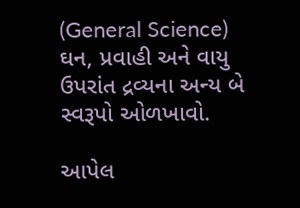(General Science)
ઘન, પ્રવાહી અને વાયુ ઉપરાંત દ્રવ્યના અન્ય બે સ્વરૂપો ઓળખાવો.

આપેલ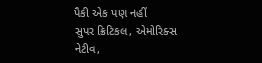પૈકી એક પણ નહીં
સુપર ક્રિટિકલ, એમોરિક્સ
નેટીવ,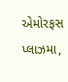એમોરફસ
પ્લાઝમા,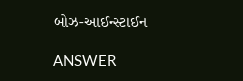બોઝ-આઈન્સ્ટાઈન

ANSWER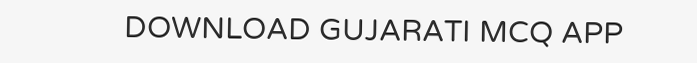DOWNLOAD GUJARATI MCQ APP